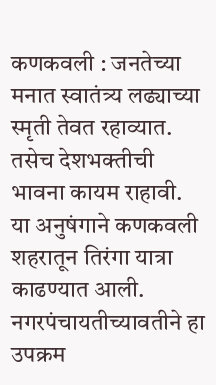कणकवली : जनतेच्या मनात स्वातंत्र्य लढ्याच्या स्मृती तेवत रहाव्यात. तसेच देशभक्तीची भावना कायम राहावी. या अनुषंगाने कणकवली शहरातून तिरंगा यात्रा काढण्यात आली. नगरपंचायतीच्यावतीने हा उपक्रम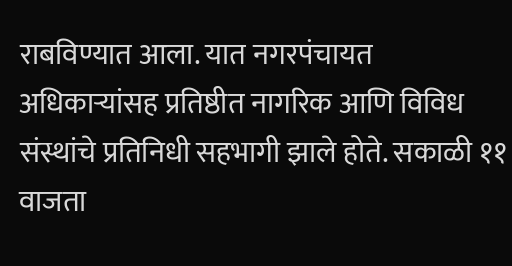राबविण्यात आला. यात नगरपंचायत अधिकाऱ्यांसह प्रतिष्ठीत नागरिक आणि विविध संस्थांचे प्रतिनिधी सहभागी झाले होते. सकाळी ११ वाजता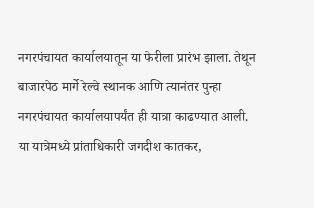नगरपंचायत कार्यालयातून या फेरीला प्रारंभ झाला. तेथून बाजारपेठ मार्गे रेल्वे स्थानक आणि त्यानंतर पुन्हा नगरपंचायत कार्यालयापर्यंत ही यात्रा काढण्यात आली. या यात्रेमध्ये प्रांताधिकारी जगदीश कातकर,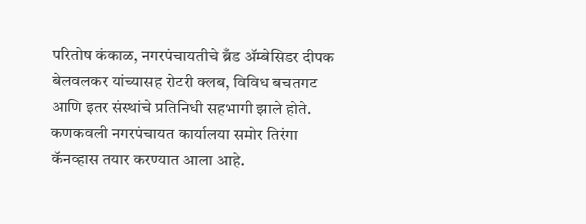परितोष कंकाळ, नगरपंचायतीचे ब्रँड ॲम्बेसिडर दीपक बेलवलकर यांच्यासह रोटरी क्लब, विविध बचतगट आणि इतर संस्थांचे प्रतिनिधी सहभागी झाले होते. कणकवली नगरपंचायत कार्यालया समोर तिरंगा कॅनव्हास तयार करण्यात आला आहे.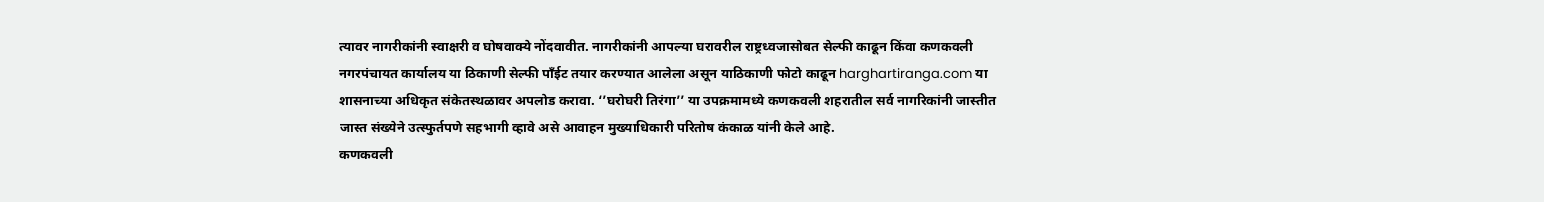त्यावर नागरीकांनी स्वाक्षरी व घोषवाक्ये नोंदवावीत. नागरीकांनी आपल्या घरावरील राष्ट्रध्वजासोबत सेल्फी काढून किंवा कणकवली नगरपंचायत कार्यालय या ठिकाणी सेल्फी पॉंईट तयार करण्यात आलेला असून याठिकाणी फोटो काढून harghartiranga.com या शासनाच्या अधिकृत संकेतस्थळावर अपलोड करावा. ‘’घरोघरी तिरंगा’’ या उपक्रमामध्ये कणकवली शहरातील सर्व नागरिकांनी जास्तीत जास्त संख्येने उत्स्फुर्तपणे सहभागी व्हावे असे आवाहन मुख्याधिकारी परितोष कंकाळ यांनी केले आहे.
कणकवली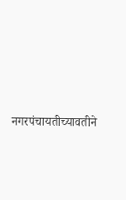नगरपंचायतीच्यावतीने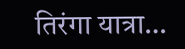तिरंगा यात्रा…